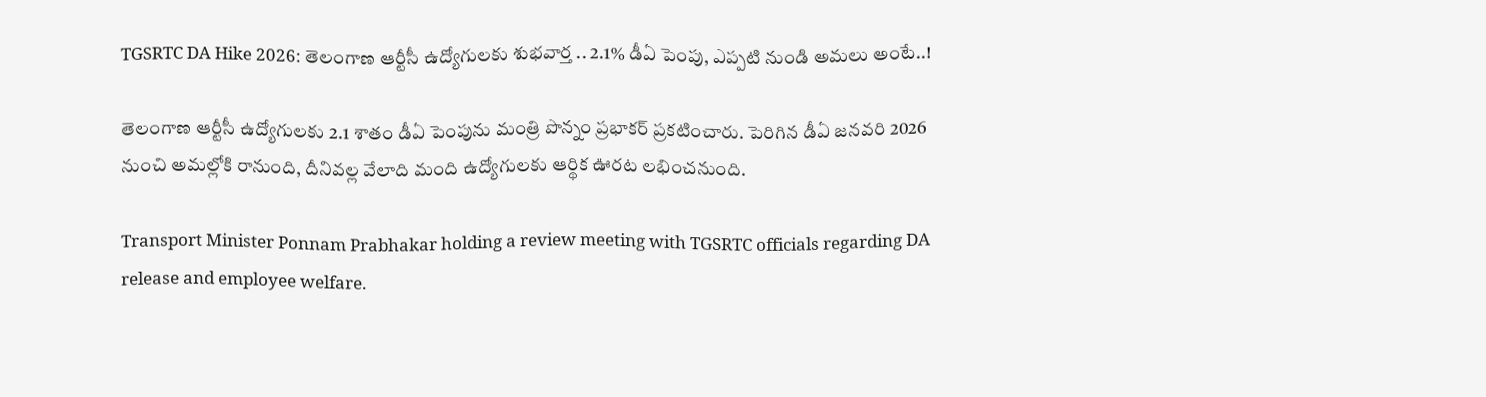TGSRTC DA Hike 2026: తెలంగాణ ఆర్టీసీ ఉద్యోగులకు శుభవార్త .. 2.1% డీఏ పెంపు, ఎప్పటి నుండి అమలు అంటే..!

తెలంగాణ ఆర్టీసీ ఉద్యోగులకు 2.1 శాతం డీఏ పెంపును మంత్రి పొన్నం ప్రభాకర్ ప్రకటించారు. పెరిగిన డీఏ జనవరి 2026 నుంచి అమల్లోకి రానుంది, దీనివల్ల వేలాది మంది ఉద్యోగులకు ఆర్థిక ఊరట లభించనుంది.

Transport Minister Ponnam Prabhakar holding a review meeting with TGSRTC officials regarding DA release and employee welfare.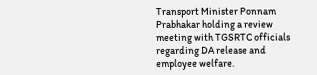Transport Minister Ponnam Prabhakar holding a review meeting with TGSRTC officials regarding DA release and employee welfare.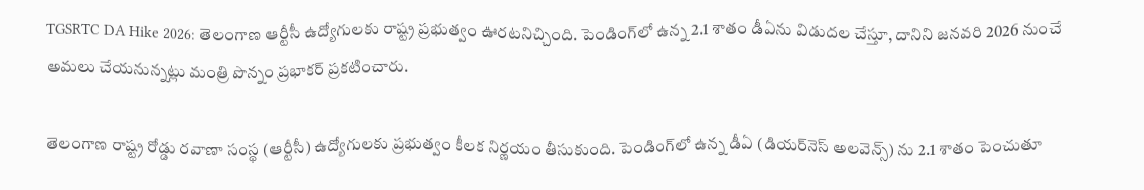TGSRTC DA Hike 2026: తెలంగాణ ఆర్టీసీ ఉద్యోగులకు రాష్ట్ర ప్రభుత్వం ఊరటనిచ్చింది. పెండింగ్‌లో ఉన్న 2.1 శాతం డీఏను విడుదల చేస్తూ, దానిని జనవరి 2026 నుంచే అమలు చేయనున్నట్లు మంత్రి పొన్నం ప్రభాకర్ ప్రకటించారు.

తెలంగాణ రాష్ట్ర రోడ్డు రవాణా సంస్థ (ఆర్టీసీ) ఉద్యోగులకు ప్రభుత్వం కీలక నిర్ణయం తీసుకుంది. పెండింగ్‌లో ఉన్న డీఏ (డియర్‌నెస్ అలవెన్స్) ను 2.1 శాతం పెంచుతూ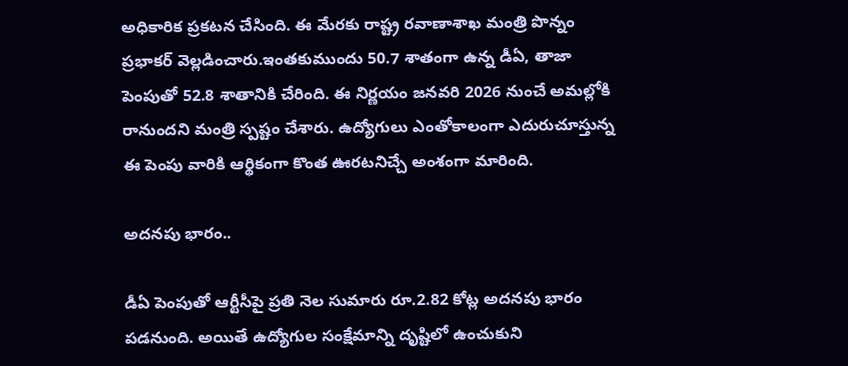అధికారిక ప్రకటన చేసింది. ఈ మేరకు రాష్ట్ర రవాణాశాఖ మంత్రి పొన్నం ప్రభాకర్ వెల్లడించారు.ఇంతకుముందు 50.7 శాతంగా ఉన్న డీఏ, తాజా పెంపుతో 52.8 శాతానికి చేరింది. ఈ నిర్ణయం జనవరి 2026 నుంచే అమల్లోకి రానుందని మంత్రి స్పష్టం చేశారు. ఉద్యోగులు ఎంతోకాలంగా ఎదురుచూస్తున్న ఈ పెంపు వారికి ఆర్థికంగా కొంత ఊరటనిచ్చే అంశంగా మారింది.

అద‌న‌పు భారం..

డీఏ పెంపుతో ఆర్టీసీపై ప్రతి నెల సుమారు రూ.2.82 కోట్ల అదనపు భారం పడనుంది. అయితే ఉద్యోగుల సంక్షేమాన్ని దృష్టిలో ఉంచుకుని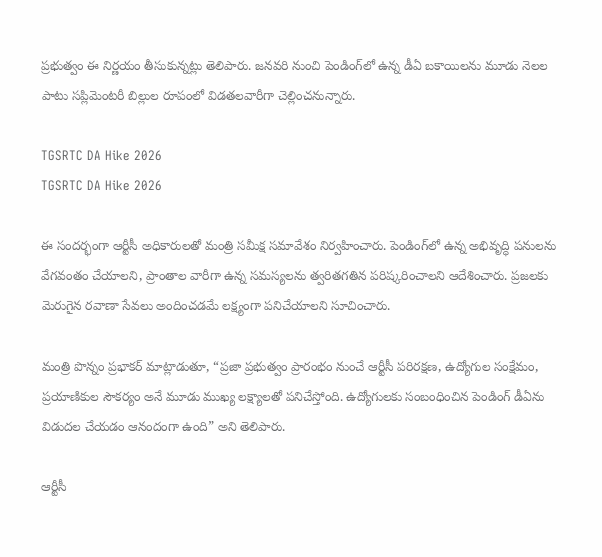ప్రభుత్వం ఈ నిర్ణయం తీసుకున్నట్లు తెలిపారు. జనవరి నుంచి పెండింగ్‌లో ఉన్న డీఏ బకాయిలను మూడు నెలల పాటు సప్లిమెంటరీ బిల్లుల రూపంలో విడతలవారీగా చెల్లించనున్నారు.

TGSRTC DA Hike 2026
TGSRTC DA Hike 2026

ఈ సందర్భంగా ఆర్టీసీ అధికారులతో మంత్రి సమీక్ష సమావేశం నిర్వహించారు. పెండింగ్‌లో ఉన్న అభివృద్ధి పనులను వేగవంతం చేయాలని, ప్రాంతాల వారీగా ఉన్న సమస్యలను త్వరితగతిన పరిష్కరించాలని ఆదేశించారు. ప్రజలకు మెరుగైన రవాణా సేవలు అందించడమే లక్ష్యంగా పనిచేయాలని సూచించారు.

మంత్రి పొన్నం ప్రభాకర్ మాట్లాడుతూ, “ప్రజా ప్రభుత్వం ప్రారంభం నుంచే ఆర్టీసీ పరిరక్షణ, ఉద్యోగుల సంక్షేమం, ప్రయాణికుల సౌకర్యం అనే మూడు ముఖ్య లక్ష్యాలతో పనిచేస్తోంది. ఉద్యోగులకు సంబంధించిన పెండింగ్ డీఏను విడుదల చేయడం ఆనందంగా ఉంది” అని తెలిపారు.

ఆర్టీసీ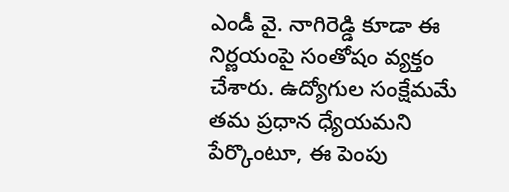ఎండీ వై. నాగిరెడ్డి కూడా ఈ నిర్ణయంపై సంతోషం వ్యక్తం చేశారు. ఉద్యోగుల సంక్షేమమే తమ ప్రధాన ధ్యేయమని పేర్కొంటూ, ఈ పెంపు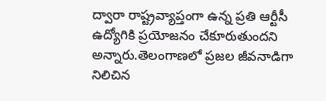ద్వారా రాష్ట్రవ్యాప్తంగా ఉన్న ప్రతి ఆర్టీసీ ఉద్యోగికి ప్రయోజనం చేకూరుతుందని అన్నారు.తెలంగాణలో ప్రజల జీవనాడిగా నిలిచిన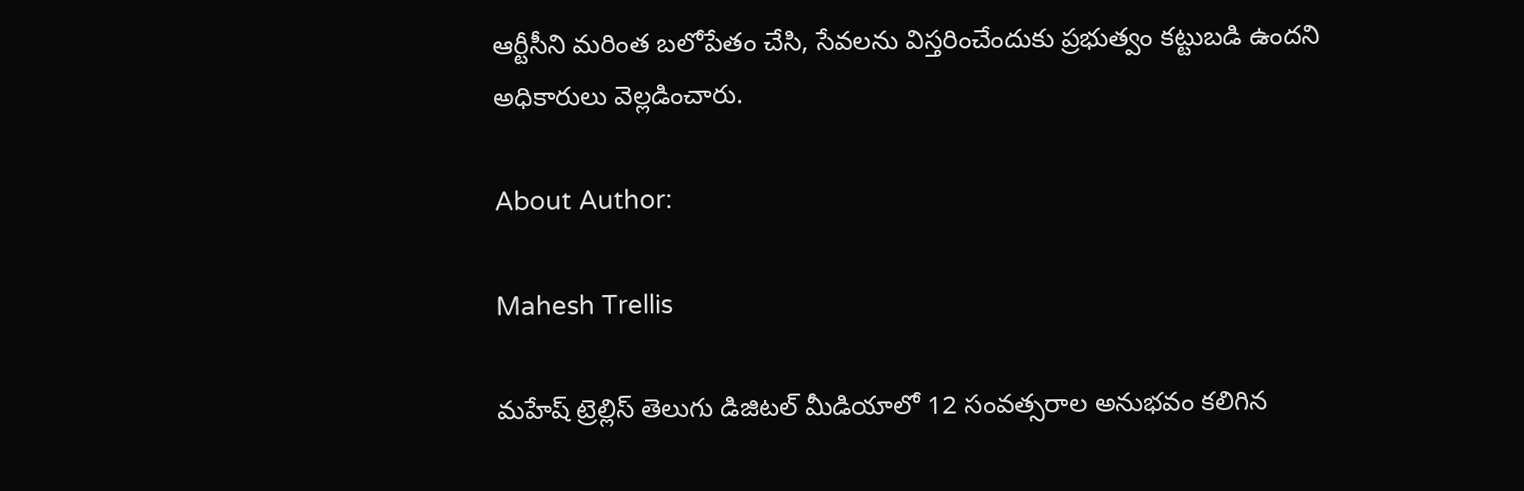ఆర్టీసీని మరింత బలోపేతం చేసి, సేవలను విస్తరించేందుకు ప్రభుత్వం కట్టుబడి ఉందని అధికారులు వెల్లడించారు.

About Author:

Mahesh Trellis

మహేష్ ట్రెల్లిస్ తెలుగు డిజిటల్ మీడియాలో 12 సంవత్సరాల అనుభవం కలిగిన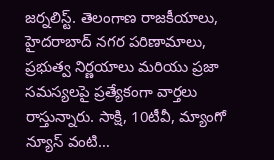జర్నలిస్ట్‌. తెలంగాణ రాజకీయాలు, హైదరాబాద్ నగర పరిణామాలు, ప్రభుత్వ నిర్ణయాలు మరియు ప్రజా సమస్యలపై ప్రత్యేకంగా వార్తలు రాస్తున్నారు. సాక్షి, 10టీవీ, మ్యాంగో న్యూస్ వంటి…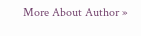More About Author »